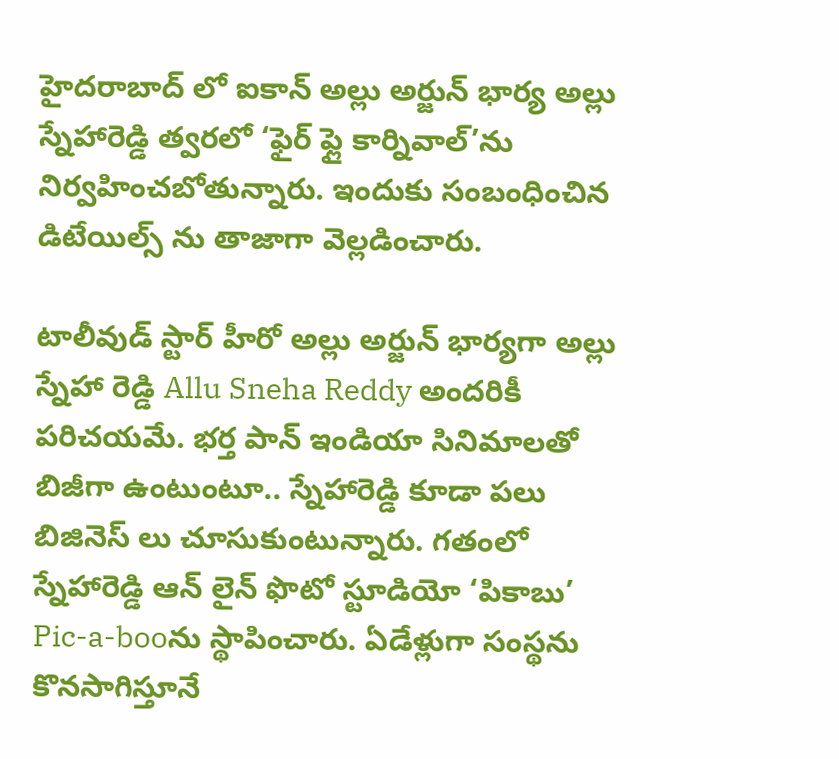హైదరాబాద్ లో ఐకాన్ అల్లు అర్జున్ భార్య అల్లు స్నేహారెడ్డి త్వరలో ‘ఫైర్ ఫ్లై కార్నివాల్’ను నిర్వహించబోతున్నారు. ఇందుకు సంబంధించిన డిటేయిల్స్ ను తాజాగా వెల్లడించారు.

టాలీవుడ్ స్టార్ హీరో అల్లు అర్జున్ భార్యగా అల్లు స్నేహా రెడ్డి Allu Sneha Reddy అందరికీ పరిచయమే. భర్త పాన్ ఇండియా సినిమాలతో బిజీగా ఉంటుంటూ.. స్నేహారెడ్డి కూడా పలు బిజినెస్ లు చూసుకుంటున్నారు. గతంలో స్నేహారెడ్డి ఆన్ లైన్ ఫొటో స్టూడియో ‘పికాబు’ Pic-a-booను స్థాపించారు. ఏడేళ్లుగా సంస్థను కొనసాగిస్తూనే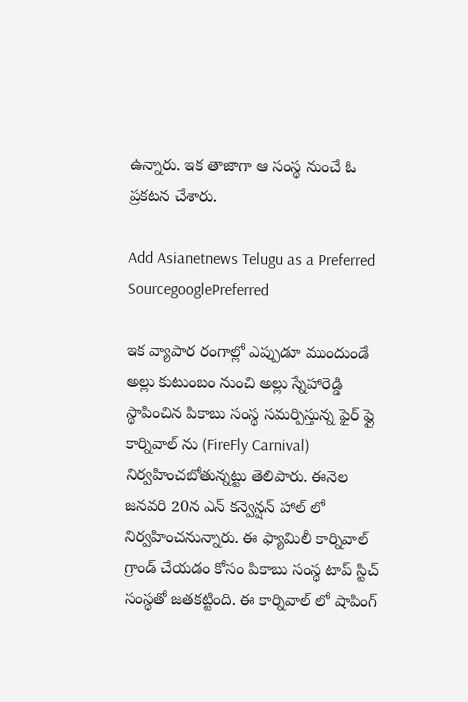ఉన్నారు. ఇక తాజాగా ఆ సంస్థ నుంచే ఓ ప్రకటన చేశారు.

Add Asianetnews Telugu as a Preferred SourcegooglePreferred

ఇక వ్యాపార రంగాల్లో ఎప్పుడూ ముందుండే అల్లు కుటుంబం నుంచి అల్లు స్నేహారెడ్డి స్థాపించిన పికాబు సంస్థ సమర్పిస్తున్న ఫైర్ ఫ్లై కార్నివాల్ ను (FireFly Carnival) నిర్వహించబోతున్నట్టు తెలిపారు. ఈనెల జనవరి 20న ఎన్ కన్వెన్షన్ హాల్ లో నిర్వహించనున్నారు. ఈ ఫ్యామిలీ కార్నివాల్ గ్రాండ్ చేయడం కోసం పికాబు సంస్థ టాప్ స్టిచ్ సంస్థతో జతకట్టింది. ఈ కార్నివాల్ లో షాపింగ్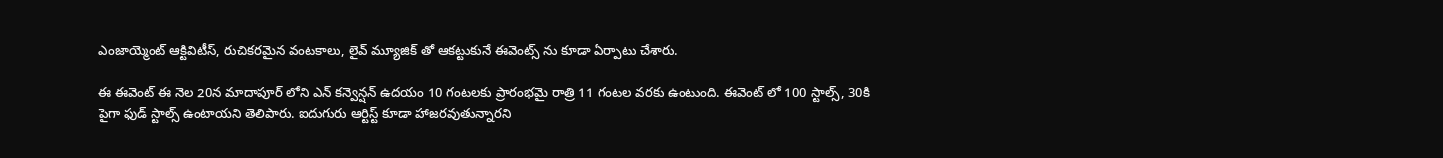ఎంజాయ్మెంట్ ఆక్టివిటీస్, రుచికరమైన వంటకాలు, లైవ్ మ్యూజిక్ తో ఆకట్టుకునే ఈవెంట్స్ ను కూడా ఏర్పాటు చేశారు.

ఈ ఈవెంట్ ఈ నెల 20న మాదాపూర్ లోని ఎన్ కన్వెన్షన్ ఉదయం 10 గంటలకు ప్రారంభమై రాత్రి 11 గంటల వరకు ఉంటుంది. ఈవెంట్ లో 100 స్టాల్స్, 30కి పైగా ఫుడ్ స్టాల్స్ ఉంటాయని తెలిపారు. ఐదుగురు ఆర్టిస్ట్ కూడా హాజరవుతున్నారని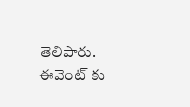తెలిపారు. ఈవెంట్ కు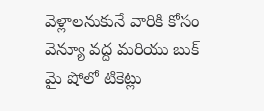వెళ్లాలనుకునే వారికి కోసం వెన్యూ వద్ద మరియు బుక్ మై షోలో టికెట్లు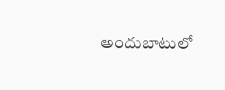అందుబాటులో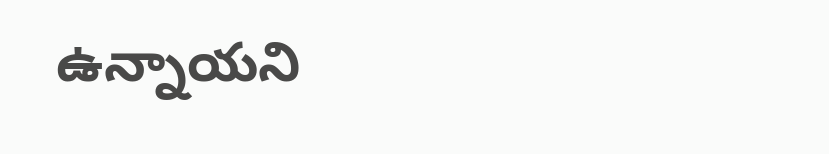ఉన్నాయని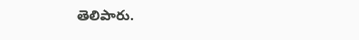తెలిపారు.